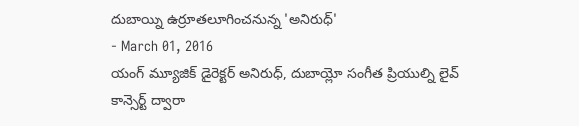దుబాయ్ని ఉర్రూతలూగించనున్న 'అనిరుధ్'
- March 01, 2016
యంగ్ మ్యూజిక్ డైరెక్టర్ అనిరుధ్, దుబాయ్లో సంగీత ప్రియుల్ని లైవ్ కాన్సెర్ట్ ద్వారా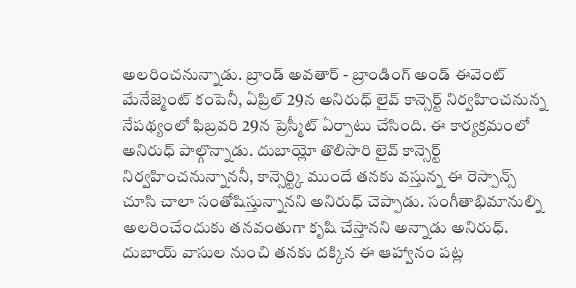అలరించనున్నాడు. బ్రాండ్ అవతార్ - బ్రాండింగ్ అండ్ ఈవెంట్ మేనేజ్మెంట్ కంపెనీ, ఏప్రిల్ 29న అనిరుధ్ లైవ్ కాన్సెర్ట్ నిర్వహించనున్న నేపథ్యంలో ఫిబ్రవరి 29న ప్రెస్మీట్ ఏర్పాటు చేసింది. ఈ కార్యక్రమంలో అనిరుధ్ పాల్గొన్నాడు. దుబాయ్లో తొలిసారి లైవ్ కాన్సెర్ట్ నిర్వహించనున్నాననీ, కాన్సెర్ట్కి ముందే తనకు వస్తున్న ఈ రెస్పాన్స్ చూసి చాలా సంతోషిస్తున్నానని అనిరుధ్ చెప్పాడు. సంగీతాభిమానుల్ని అలరించేందుకు తనవంతుగా కృషి చేస్తానని అన్నాడు అనిరుధ్. దుబాయ్ వాసుల నుంచి తనకు దక్కిన ఈ ఆహ్వానం పట్ల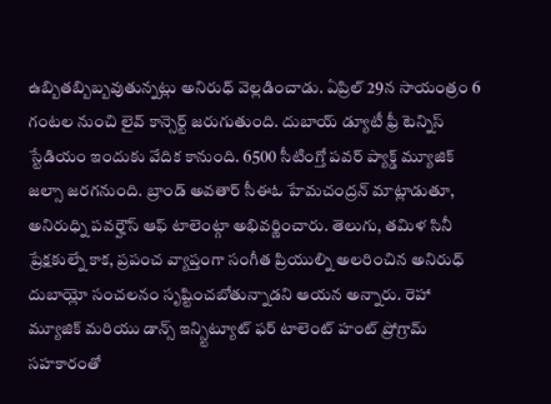ఉబ్బితబ్బిబ్బవుతున్నట్లు అనిరుధ్ వెల్లడించాడు. ఏప్రిల్ 29న సాయంత్రం 6 గంటల నుంచి లైవ్ కాన్సెర్ట్ జరుగుతుంది. దుబాయ్ డ్యూటీ ఫ్రీ టెన్నిస్ స్టేడియం ఇందుకు వేదిక కానుంది. 6500 సీటింగ్తో పవర్ ప్యాక్డ్ మ్యూజిక్ జల్సా జరగనుంది. బ్రాండ్ అవతార్ సీఈఓ హేమచంద్రన్ మాట్లాడుతూ, అనిరుధ్ని పవర్హౌస్ ఆఫ్ టాలెంట్గా అభివర్ణించారు. తెలుగు, తమిళ సినీ ప్రేక్షకుల్నే కాక, ప్రపంచ వ్యాప్తంగా సంగీత ప్రియుల్ని అలరించిన అనిరుధ్ దుబాయ్లో సంచలనం సృష్టించబోతున్నాడని ఆయన అన్నారు. రెహా మ్యూజిక్ మరియు డాన్స్ ఇన్స్టిట్యూట్ ఫర్ టాలెంట్ హంట్ ప్రోగ్రామ్ సహకారంతో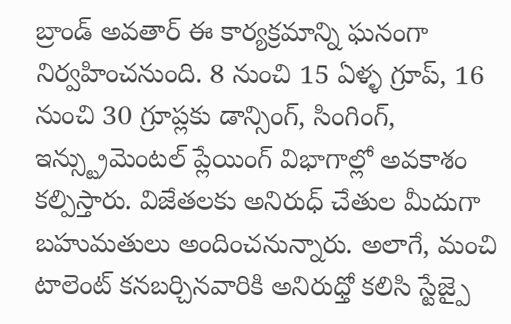బ్రాండ్ అవతార్ ఈ కార్యక్రమాన్ని ఘనంగా నిర్వహించనుంది. 8 నుంచి 15 ఏళ్ళ గ్రూప్, 16 నుంచి 30 గ్రూప్లకు డాన్సింగ్, సింగింగ్, ఇన్స్ట్రుమెంటల్ ప్లేయింగ్ విభాగాల్లో అవకాశం కల్పిస్తారు. విజేతలకు అనిరుధ్ చేతుల మీదుగా బహుమతులు అందించనున్నారు. అలాగే, మంచి టాలెంట్ కనబర్చినవారికి అనిరుధ్తో కలిసి స్టేజ్పై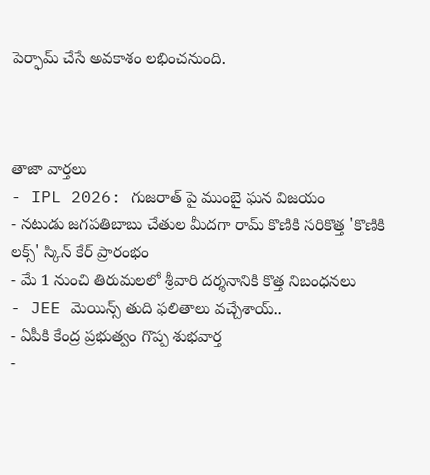పెర్ఫామ్ చేసే అవకాశం లభించనుంది.



తాజా వార్తలు
- IPL 2026: గుజరాత్ పై ముంబై ఘన విజయం
- నటుడు జగపతిబాబు చేతుల మీదగా రామ్ కొణికి సరికొత్త 'కొణికి లక్స్' స్కిన్ కేర్ ప్రారంభం
- మే 1 నుంచి తిరుమలలో శ్రీవారి దర్శనానికి కొత్త నిబంధనలు
- JEE మెయిన్స్ తుది ఫలితాలు వచ్చేశాయ్..
- ఏపీకి కేంద్ర ప్రభుత్వం గొప్ప శుభవార్త
-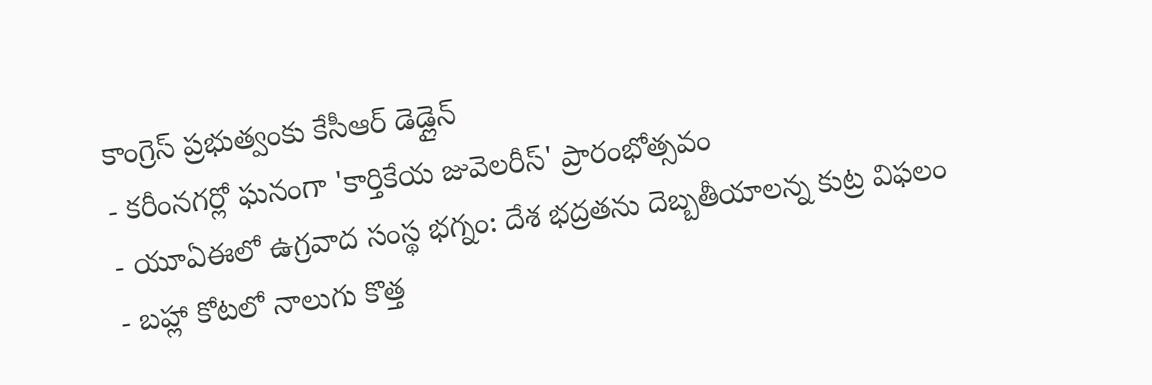కాంగ్రెస్ ప్రభుత్వంకు కేసీఆర్ డెడ్లైన్
- కరీంనగర్లో ఘనంగా 'కార్తికేయ జువెలరీస్' ప్రారంభోత్సవం
- యూఏఈలో ఉగ్రవాద సంస్థ భగ్నం: దేశ భద్రతను దెబ్బతీయాలన్న కుట్ర విఫలం
- బహ్లా కోటలో నాలుగు కొత్త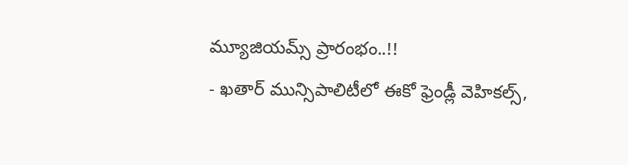మ్యూజియమ్స్ ప్రారంభం..!!
- ఖతార్ మున్సిపాలిటీలో ఈకో ఫ్రెండ్లీ వెహికల్స్,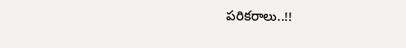పరికరాలు..!!